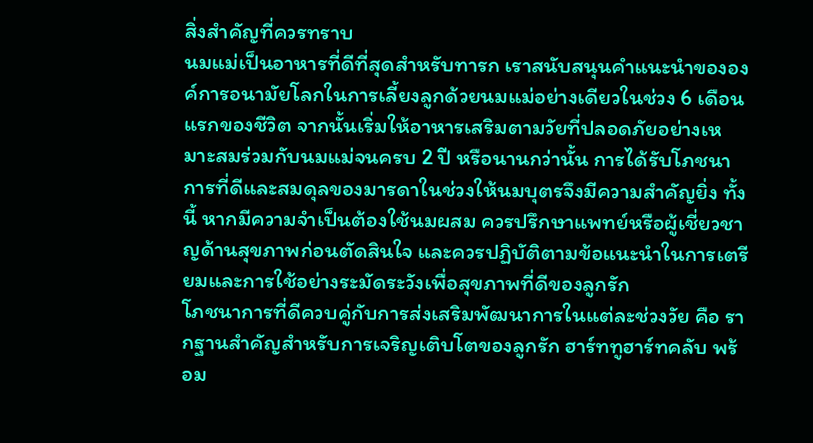สิ่งสำคัญที่ควรทราบ
นมแม่เป็นอาหารที่ดีที่สุดสำหรับทารก เราสนับสนุนคำแนะนำขององค์การอนามัยโลกในการเลี้ยงลูกด้วยนมแม่อย่างเดียวในช่วง 6 เดือนแรกของชีวิต จากนั้นเริ่มให้อาหารเสริมตามวัยที่ปลอดภัยอย่างเหมาะสมร่วมกับนมแม่จนครบ 2 ปี หรือนานกว่านั้น การได้รับโภชนาการที่ดีและสมดุลของมารดาในช่วงให้นมบุตรจึงมีความสำคัญยิ่ง ทั้งนี้ หากมีความจำเป็นต้องใช้นมผสม ควรปรึกษาแพทย์หรือผู้เชี่ยวชาญด้านสุขภาพก่อนตัดสินใจ และควรปฏิบัติตามข้อแนะนำในการเตรียมและการใช้อย่างระมัดระวังเพื่อสุขภาพที่ดีของลูกรัก
โภชนาการที่ดีควบคู่กับการส่งเสริมพัฒนาการในแต่ละช่วงวัย คือ รากฐานสำคัญสำหรับการเจริญเติบโตของลูกรัก ฮาร์ททูฮาร์ทคลับ พร้อม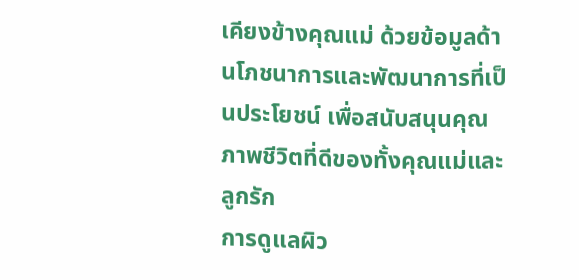เคียงข้างคุณแม่ ด้วยข้อมูลด้านโภชนาการและพัฒนาการที่เป็นประโยชน์ เพื่อสนับสนุนคุณภาพชีวิตที่ดีของทั้งคุณแม่และลูกรัก
การดูแลผิว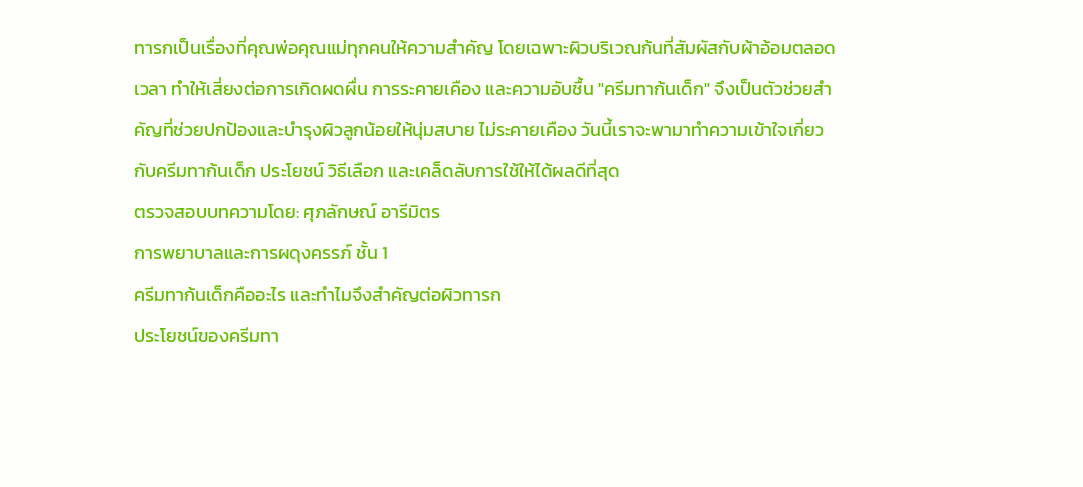ทารกเป็นเรื่องที่คุณพ่อคุณแม่ทุกคนให้ความสำคัญ โดยเฉพาะผิวบริเวณก้นที่สัมผัสกับผ้าอ้อมตลอดเวลา ทำให้เสี่ยงต่อการเกิดผดผื่น การระคายเคือง และความอับชื้น "ครีมทาก้นเด็ก" จึงเป็นตัวช่วยสำคัญที่ช่วยปกป้องและบำรุงผิวลูกน้อยให้นุ่มสบาย ไม่ระคายเคือง วันนี้เราจะพามาทำความเข้าใจเกี่ยวกับครีมทาก้นเด็ก ประโยชน์ วิธีเลือก และเคล็ดลับการใช้ให้ได้ผลดีที่สุด
ตรวจสอบบทความโดย: ศุภลักษณ์ อารีมิตร
การพยาบาลและการผดุงครรภ์ ชั้น 1
ครีมทาก้นเด็กคืออะไร และทำไมจึงสำคัญต่อผิวทารก
ประโยชน์ของครีมทา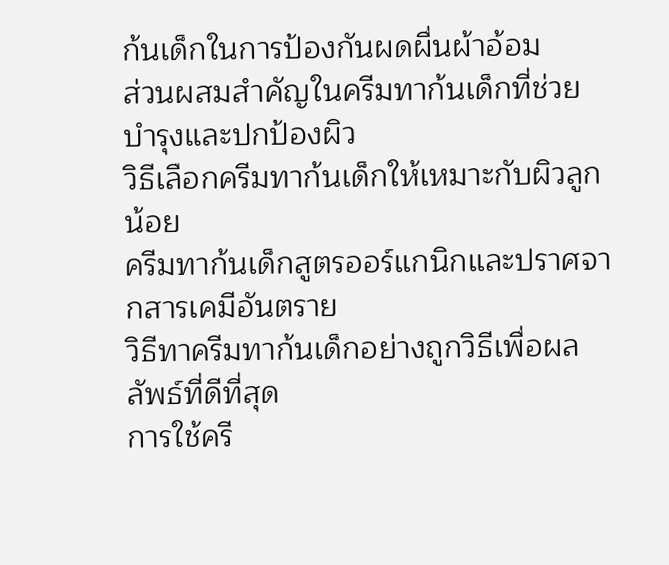ก้นเด็กในการป้องกันผดผื่นผ้าอ้อม
ส่วนผสมสำคัญในครีมทาก้นเด็กที่ช่วยบำรุงและปกป้องผิว
วิธีเลือกครีมทาก้นเด็กให้เหมาะกับผิวลูกน้อย
ครีมทาก้นเด็กสูตรออร์แกนิกและปราศจากสารเคมีอันตราย
วิธีทาครีมทาก้นเด็กอย่างถูกวิธีเพื่อผลลัพธ์ที่ดีที่สุด
การใช้ครี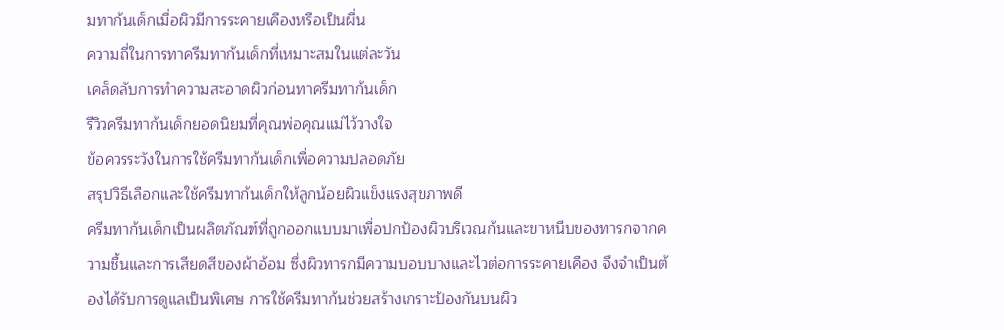มทาก้นเด็กเมื่อผิวมีการระคายเคืองหรือเป็นผื่น
ความถี่ในการทาครีมทาก้นเด็กที่เหมาะสมในแต่ละวัน
เคล็ดลับการทำความสะอาดผิวก่อนทาครีมทาก้นเด็ก
รีวิวครีมทาก้นเด็กยอดนิยมที่คุณพ่อคุณแม่ไว้วางใจ
ข้อควรระวังในการใช้ครีมทาก้นเด็กเพื่อความปลอดภัย
สรุปวิธีเลือกและใช้ครีมทาก้นเด็กให้ลูกน้อยผิวแข็งแรงสุขภาพดี
ครีมทาก้นเด็กเป็นผลิตภัณฑ์ที่ถูกออกแบบมาเพื่อปกป้องผิวบริเวณก้นและขาหนีบของทารกจากความชื้นและการเสียดสีของผ้าอ้อม ซึ่งผิวทารกมีความบอบบางและไวต่อการระคายเคือง จึงจำเป็นต้องได้รับการดูแลเป็นพิเศษ การใช้ครีมทาก้นช่วยสร้างเกราะป้องกันบนผิว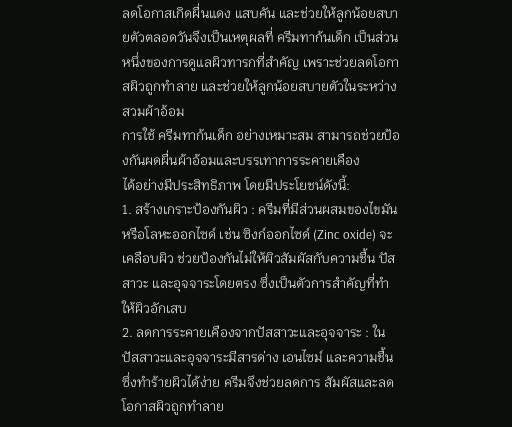ลดโอกาสเกิดผื่นแดง แสบคัน และช่วยให้ลูกน้อยสบายตัวตลอดวันจึงเป็นเหตุผลที่ ครีมทาก้นเด็ก เป็นส่วนหนึ่งของการดูแลผิวทารกที่สำคัญ เพราะช่วยลดโอกาสผิวถูกทำลาย และช่วยให้ลูกน้อยสบายตัวในระหว่างสวมผ้าอ้อม
การใช้ ครีมทาก้นเด็ก อย่างเหมาะสม สามารถช่วยป้องกันผดผื่นผ้าอ้อมและบรรเทาการระคายเคือง
ได้อย่างมีประสิทธิภาพ โดยมีประโยชน์ดังนี้:
1. สร้างเกราะป้องกันผิว : ครีมที่มีส่วนผสมของไขมันหรือโลหะออกไซด์ เช่น ซิงก์ออกไซด์ (Zinc oxide) จะเคลือบผิว ช่วยป้องกันไม่ให้ผิวสัมผัสกับความชื้น ปัสสาวะ และอุจจาระโดยตรง ซึ่งเป็นตัวการสำคัญที่ทำให้ผิวอักเสบ
2. ลดการระคายเคืองจากปัสสาวะและอุจจาระ : ในปัสสาวะและอุจจาระมีสารด่าง เอนไซม์ และความชื้น ซึ่งทำร้ายผิวได้ง่าย ครีมจึงช่วยลดการ สัมผัสและลดโอกาสผิวถูกทำลาย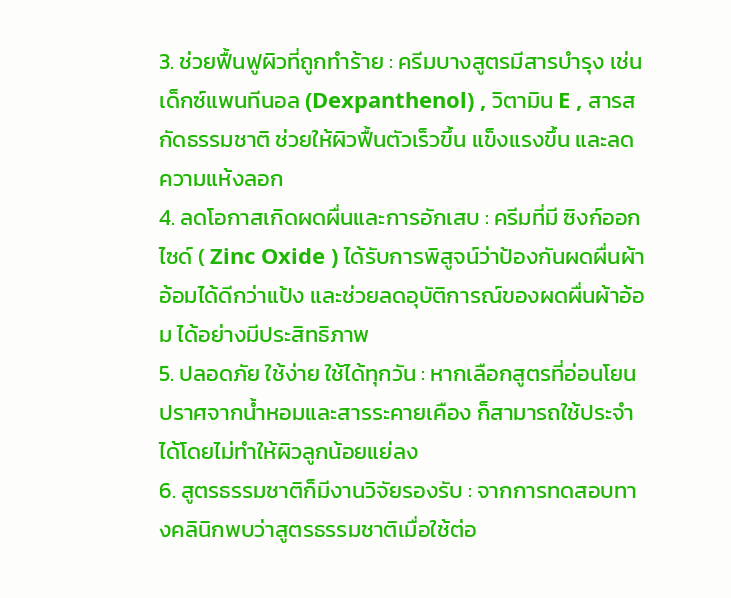3. ช่วยฟื้นฟูผิวที่ถูกทำร้าย : ครีมบางสูตรมีสารบำรุง เช่น เด็กซ์แพนทีนอล (Dexpanthenol) , วิตามิน E , สารสกัดธรรมชาติ ช่วยให้ผิวฟื้นตัวเร็วขึ้น แข็งแรงขึ้น และลดความแห้งลอก
4. ลดโอกาสเกิดผดผื่นและการอักเสบ : ครีมที่มี ซิงก์ออกไซด์ ( Zinc Oxide ) ได้รับการพิสูจน์ว่าป้องกันผดผื่นผ้าอ้อมได้ดีกว่าแป้ง และช่วยลดอุบัติการณ์ของผดผื่นผ้าอ้อม ได้อย่างมีประสิทธิภาพ
5. ปลอดภัย ใช้ง่าย ใช้ได้ทุกวัน : หากเลือกสูตรที่อ่อนโยน ปราศจากน้ำหอมและสารระคายเคือง ก็สามารถใช้ประจำได้โดยไม่ทำให้ผิวลูกน้อยแย่ลง
6. สูตรธรรมชาติก็มีงานวิจัยรองรับ : จากการทดสอบทางคลินิกพบว่าสูตรธรรมชาติเมื่อใช้ต่อ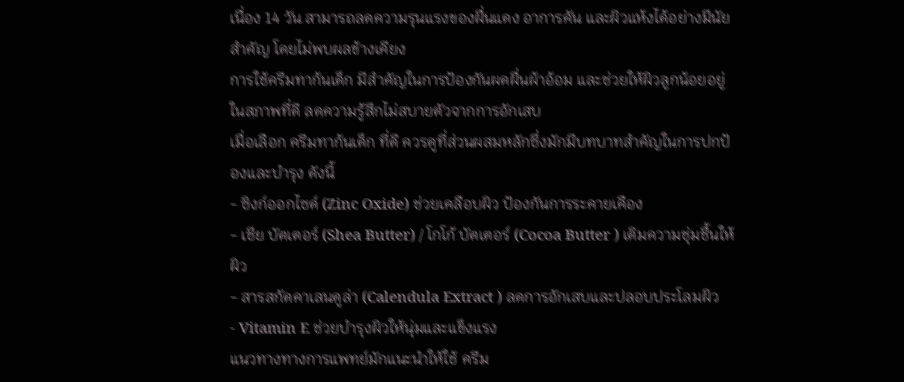เนื่อง 14 วัน สามารถลดความรุนแรงของผื่นแดง อาการคัน และผิวแห้งได้อย่างมีนัยสำคัญ โดยไม่พบผลข้างเคียง
การใช้ครีมทาก้นเด็ก มีสำคัญในการป้องกันผดผื่นผ้าอ้อม และช่วยให้ผิวลูกน้อยอยู่ในสภาพที่ดี ลดความรู้สึกไม่สบายตัวจากการอักเสบ
เมื่อเลือก ครีมทาก้นเด็ก ที่ดี ควรดูที่ส่วนผสมหลักซึ่งมักมีบทบาทสำคัญในการปกป้องและบำรุง ดังนี้
- ซิงก์ออกไซด์ (Zinc Oxide) ช่วยเคลือบผิว ป้องกันการระคายเคือง
- เชีย บัตเตอร์ (Shea Butter) / โกโก้ บัตเตอร์ (Cocoa Butter ) เติมความชุ่มชื้นให้ผิว
- สารสกัดคาเลนดูล่า (Calendula Extract ) ลดการอักเสบและปลอบประโลมผิว
- Vitamin E ช่วยบำรุงผิวให้นุ่มและแข็งแรง
แนวทางทางการแพทย์มักแนะนำให้ใช้ ครีม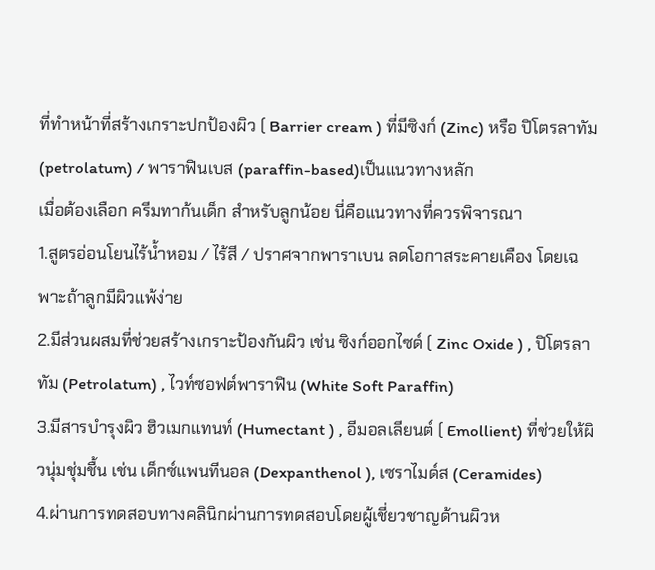ที่ทำหน้าที่สร้างเกราะปกป้องผิว ( Barrier cream ) ที่มีซิงก์ (Zinc) หรือ ปิโตรลาทัม (petrolatum) / พาราฟินเบส (paraffin-based)เป็นแนวทางหลัก
เมื่อต้องเลือก ครีมทาก้นเด็ก สำหรับลูกน้อย นี่คือแนวทางที่ควรพิจารณา
1.สูตรอ่อนโยนไร้น้ำหอม / ไร้สี / ปราศจากพาราเบน ลดโอกาสระคายเคือง โดยเฉพาะถ้าลูกมีผิวแพ้ง่าย
2.มีส่วนผสมที่ช่วยสร้างเกราะป้องกันผิว เช่น ซิงก์ออกไซด์ ( Zinc Oxide ) , ปิโตรลาทัม (Petrolatum) , ไวท์ซอฟต์พาราฟิน (White Soft Paraffin)
3.มีสารบำรุงผิว ฮิวเมกแทนท์ (Humectant ) , อีมอลเลียนต์ ( Emollient) ที่ช่วยให้ผิวนุ่มชุ่มชื้น เช่น เด็กซ์แพนทีนอล (Dexpanthenol ), เซราไมด์ส (Ceramides)
4.ผ่านการทดสอบทางคลินิกผ่านการทดสอบโดยผู้เชี่ยวชาญด้านผิวห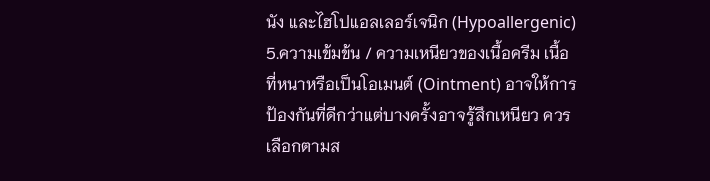นัง และไฮโปแอลเลอร์เจนิก (Hypoallergenic)
5.ความเข้มข้น / ความเหนียวของเนื้อครีม เนื้อที่หนาหรือเป็นโอเมนต์ (Ointment) อาจให้การป้องกันที่ดีกว่าแต่บางครั้งอาจรู้สึกเหนียว ควรเลือกตามส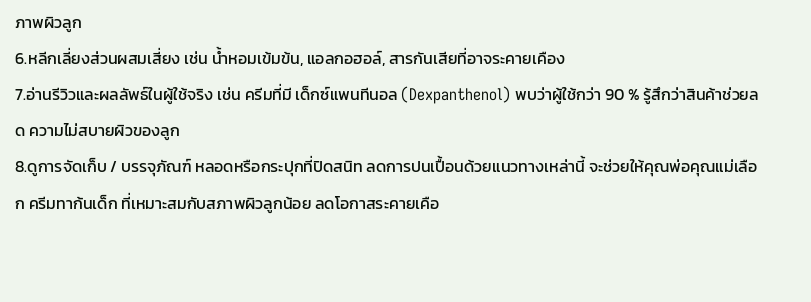ภาพผิวลูก
6.หลีกเลี่ยงส่วนผสมเสี่ยง เช่น น้ำหอมเข้มข้น, แอลกอฮอล์, สารกันเสียที่อาจระคายเคือง
7.อ่านรีวิวและผลลัพธ์ในผู้ใช้จริง เช่น ครีมที่มี เด็กซ์แพนทีนอล (Dexpanthenol) พบว่าผู้ใช้กว่า 90 % รู้สึกว่าสินค้าช่วยลด ความไม่สบายผิวของลูก
8.ดูการจัดเก็บ / บรรจุภัณฑ์ หลอดหรือกระปุกที่ปิดสนิท ลดการปนเปื้อนด้วยแนวทางเหล่านี้ จะช่วยให้คุณพ่อคุณแม่เลือก ครีมทาก้นเด็ก ที่เหมาะสมกับสภาพผิวลูกน้อย ลดโอกาสระคายเคือ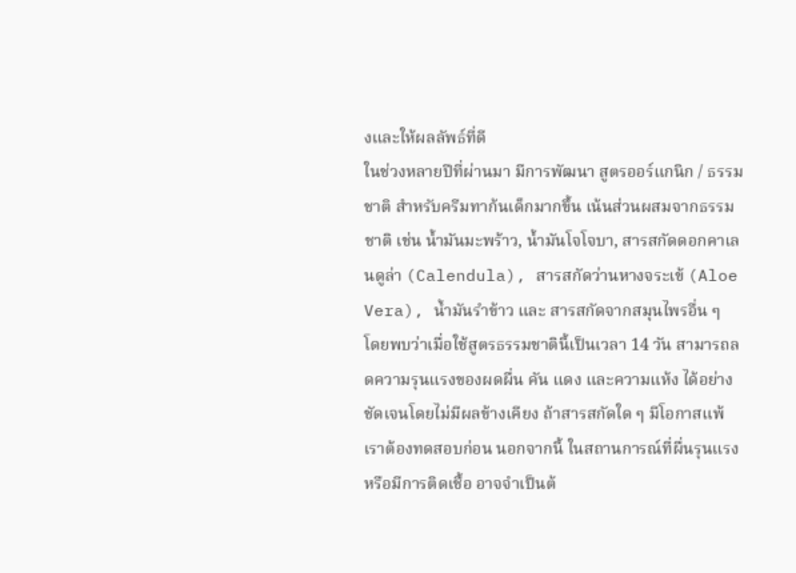งและให้ผลลัพธ์ที่ดี
ในช่วงหลายปีที่ผ่านมา มีการพัฒนา สูตรออร์แกนิก / ธรรมชาติ สำหรับครีมทาก้นเด็กมากขึ้น เน้นส่วนผสมจากธรรมชาติ เช่น น้ำมันมะพร้าว, น้ำมันโจโจบา, สารสกัดดอกคาเลนดูล่า (Calendula), สารสกัดว่านหางจระเข้ (Aloe Vera), น้ำมันรำข้าว และ สารสกัดจากสมุนไพรอื่น ๆ
โดยพบว่าเมื่อใช้สูตรธรรมชาตินี้เป็นเวลา 14 วัน สามารถลดความรุนแรงของผดผื่น คัน แดง และความแห้ง ได้อย่างชัดเจนโดยไม่มีผลข้างเคียง ถ้าสารสกัดใด ๆ มีโอกาสแพ้ เราต้องทดสอบก่อน นอกจากนี้ ในสถานการณ์ที่ผื่นรุนแรงหรือมีการติดเชื้อ อาจจำเป็นต้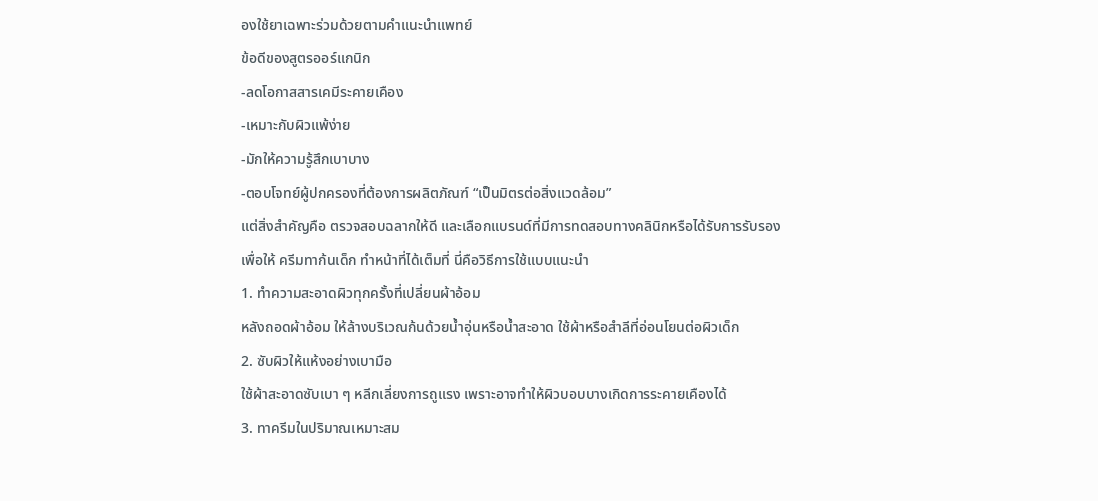องใช้ยาเฉพาะร่วมด้วยตามคำแนะนำแพทย์
ข้อดีของสูตรออร์แกนิก
-ลดโอกาสสารเคมีระคายเคือง
-เหมาะกับผิวแพ้ง่าย
-มักให้ความรู้สึกเบาบาง
-ตอบโจทย์ผู้ปกครองที่ต้องการผลิตภัณฑ์ “เป็นมิตรต่อสิ่งแวดล้อม”
แต่สิ่งสำคัญคือ ตรวจสอบฉลากให้ดี และเลือกแบรนด์ที่มีการทดสอบทางคลินิกหรือได้รับการรับรอง
เพื่อให้ ครีมทาก้นเด็ก ทำหน้าที่ได้เต็มที่ นี่คือวิธีการใช้แบบแนะนำ
1. ทำความสะอาดผิวทุกครั้งที่เปลี่ยนผ้าอ้อม
หลังถอดผ้าอ้อม ให้ล้างบริเวณก้นด้วยน้ำอุ่นหรือน้ำสะอาด ใช้ผ้าหรือสำลีที่อ่อนโยนต่อผิวเด็ก
2. ซับผิวให้แห้งอย่างเบามือ
ใช้ผ้าสะอาดซับเบา ๆ หลีกเลี่ยงการถูแรง เพราะอาจทำให้ผิวบอบบางเกิดการระคายเคืองได้
3. ทาครีมในปริมาณเหมาะสม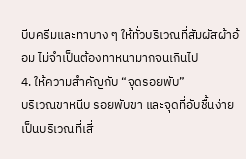บีบครีมและทาบาง ๆ ให้ทั่วบริเวณที่สัมผัสผ้าอ้อม ไม่จำเป็นต้องทาหนามากจนเกินไป
4. ให้ความสำคัญกับ “จุดรอยพับ”
บริเวณขาหนีบ รอยพับขา และจุดที่อับชื้นง่าย เป็นบริเวณที่เสี่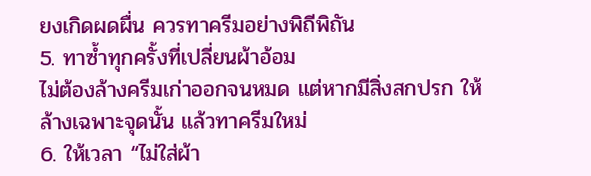ยงเกิดผดผื่น ควรทาครีมอย่างพิถีพิถัน
5. ทาซ้ำทุกครั้งที่เปลี่ยนผ้าอ้อม
ไม่ต้องล้างครีมเก่าออกจนหมด แต่หากมีสิ่งสกปรก ให้ล้างเฉพาะจุดนั้น แล้วทาครีมใหม่
6. ให้เวลา “ไม่ใส่ผ้า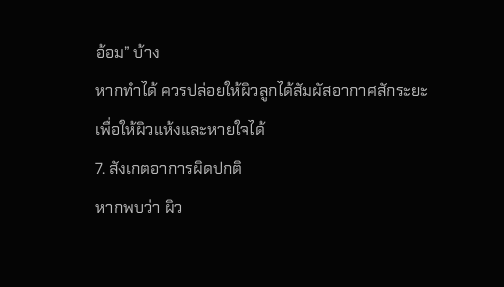อ้อม” บ้าง
หากทำได้ ควรปล่อยให้ผิวลูกได้สัมผัสอากาศสักระยะ เพื่อให้ผิวแห้งและหายใจได้
7. สังเกตอาการผิดปกติ
หากพบว่า ผิว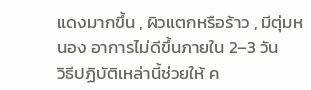แดงมากขึ้น , ผิวแตกหรือร้าว , มีตุ่มหนอง อาการไม่ดีขึ้นภายใน 2–3 วัน
วิธีปฏิบัติเหล่านี้ช่วยให้ ค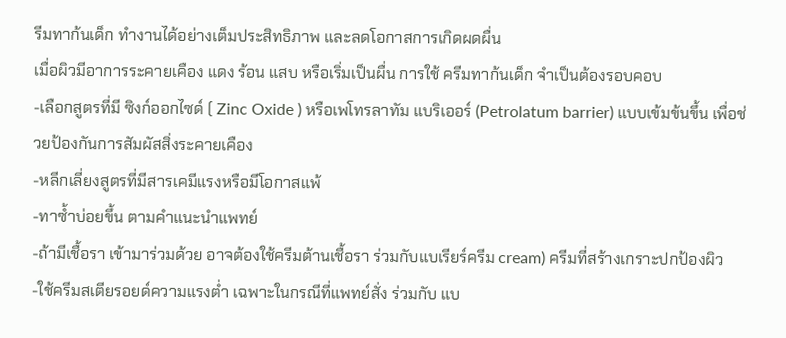รีมทาก้นเด็ก ทำงานได้อย่างเต็มประสิทธิภาพ และลดโอกาสการเกิดผดผื่น
เมื่อผิวมีอาการระคายเคือง แดง ร้อน แสบ หรือเริ่มเป็นผื่น การใช้ ครีมทาก้นเด็ก จำเป็นต้องรอบคอบ
-เลือกสูตรที่มี ซิงก์ออกไซด์ ( Zinc Oxide ) หรือเพโทรลาทัม แบริเออร์ (Petrolatum barrier) แบบเข้มข้นขึ้น เพื่อช่วยป้องกันการสัมผัสสิ่งระคายเคือง
-หลีกเลี่ยงสูตรที่มีสารเคมีแรงหรือมีโอกาสแพ้
-ทาซ้ำบ่อยขึ้น ตามคำแนะนำแพทย์
-ถ้ามีเชื้อรา เข้ามาร่วมด้วย อาจต้องใช้ครีมต้านเชื้อรา ร่วมกับแบเรียร์ครีม cream) ครีมที่สร้างเกราะปกป้องผิว
-ใช้ครีมสเตียรอยด์ความแรงต่ำ เฉพาะในกรณีที่แพทย์สั่ง ร่วมกับ แบ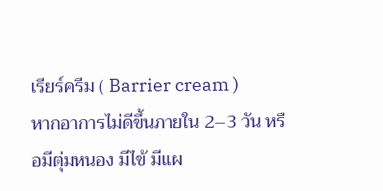เรียร์ครีม ( Barrier cream )
หากอาการไม่ดีขึ้นภายใน 2–3 วัน หรือมีตุ่มหนอง มีไข้ มีแผ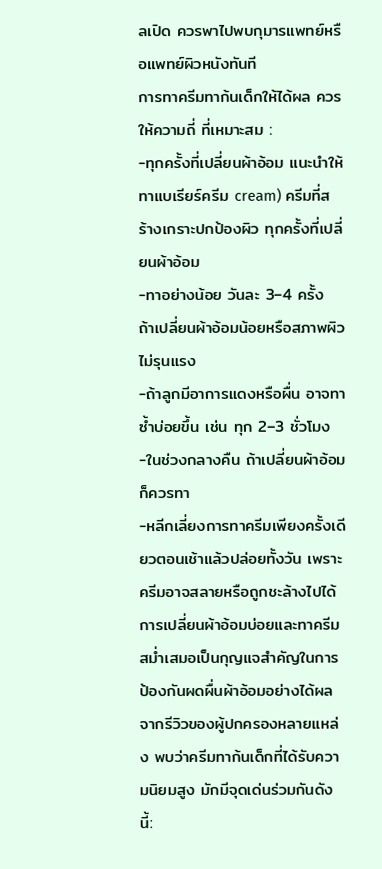ลเปิด ควรพาไปพบกุมารแพทย์หรือแพทย์ผิวหนังทันที
การทาครีมทาก้นเด็กให้ได้ผล ควรให้ความถี่ ที่เหมาะสม :
-ทุกครั้งที่เปลี่ยนผ้าอ้อม แนะนำให้ทาแบเรียร์ครีม cream) ครีมที่สร้างเกราะปกป้องผิว ทุกครั้งที่เปลี่ยนผ้าอ้อม
-ทาอย่างน้อย วันละ 3–4 ครั้ง ถ้าเปลี่ยนผ้าอ้อมน้อยหรือสภาพผิวไม่รุนแรง
-ถ้าลูกมีอาการแดงหรือผื่น อาจทาซ้ำบ่อยขึ้น เช่น ทุก 2–3 ชั่วโมง
-ในช่วงกลางคืน ถ้าเปลี่ยนผ้าอ้อมก็ควรทา
-หลีกเลี่ยงการทาครีมเพียงครั้งเดียวตอนเช้าแล้วปล่อยทั้งวัน เพราะครีมอาจสลายหรือถูกชะล้างไปได้
การเปลี่ยนผ้าอ้อมบ่อยและทาครีมสม่ำเสมอเป็นกุญแจสำคัญในการป้องกันผดผื่นผ้าอ้อมอย่างได้ผล
จากรีวิวของผู้ปกครองหลายแหล่ง พบว่าครีมทาก้นเด็กที่ได้รับความนิยมสูง มักมีจุดเด่นร่วมกันดังนี้: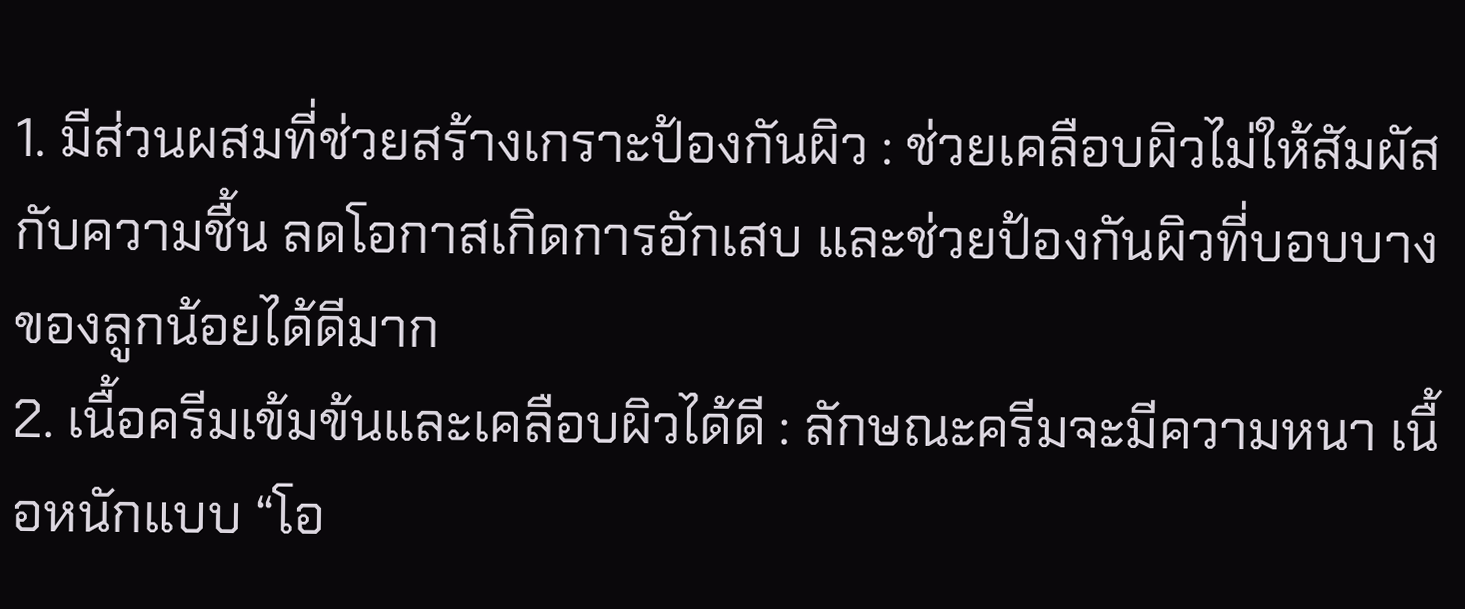1. มีส่วนผสมที่ช่วยสร้างเกราะป้องกันผิว : ช่วยเคลือบผิวไม่ให้สัมผัสกับความชื้น ลดโอกาสเกิดการอักเสบ และช่วยป้องกันผิวที่บอบบางของลูกน้อยได้ดีมาก
2. เนื้อครีมเข้มข้นและเคลือบผิวได้ดี : ลักษณะครีมจะมีความหนา เนื้อหนักแบบ “โอ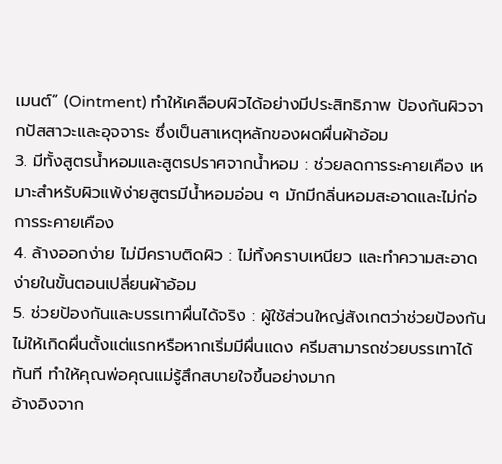เมนต์” (Ointment) ทำให้เคลือบผิวได้อย่างมีประสิทธิภาพ ป้องกันผิวจากปัสสาวะและอุจจาระ ซึ่งเป็นสาเหตุหลักของผดผื่นผ้าอ้อม
3. มีทั้งสูตรน้ำหอมและสูตรปราศจากน้ำหอม : ช่วยลดการระคายเคือง เหมาะสำหรับผิวแพ้ง่ายสูตรมีน้ำหอมอ่อน ๆ มักมีกลิ่นหอมสะอาดและไม่ก่อการระคายเคือง
4. ล้างออกง่าย ไม่มีคราบติดผิว : ไม่ทิ้งคราบเหนียว และทำความสะอาดง่ายในขั้นตอนเปลี่ยนผ้าอ้อม
5. ช่วยป้องกันและบรรเทาผื่นได้จริง : ผู้ใช้ส่วนใหญ่สังเกตว่าช่วยป้องกันไม่ให้เกิดผื่นตั้งแต่แรกหรือหากเริ่มมีผื่นแดง ครีมสามารถช่วยบรรเทาได้ทันที ทำให้คุณพ่อคุณแม่รู้สึกสบายใจขึ้นอย่างมาก
อ้างอิงจาก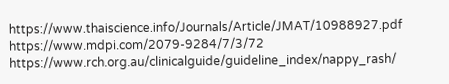https://www.thaiscience.info/Journals/Article/JMAT/10988927.pdf
https://www.mdpi.com/2079-9284/7/3/72
https://www.rch.org.au/clinicalguide/guideline_index/nappy_rash/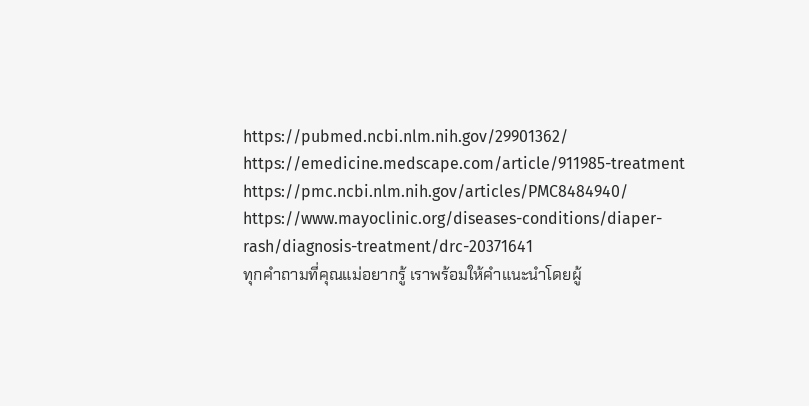https://pubmed.ncbi.nlm.nih.gov/29901362/
https://emedicine.medscape.com/article/911985-treatment
https://pmc.ncbi.nlm.nih.gov/articles/PMC8484940/
https://www.mayoclinic.org/diseases-conditions/diaper-rash/diagnosis-treatment/drc-20371641
ทุกคำถามที่คุณแม่อยากรู้ เราพร้อมให้คำแนะนำโดยผู้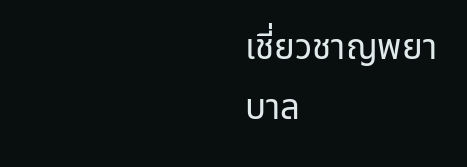เชี่ยวชาญพยาบาล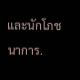และนักโภชนาการ.